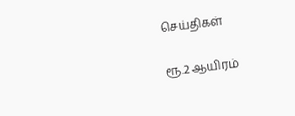செய்திகள்

ரூ.2 ஆயிரம்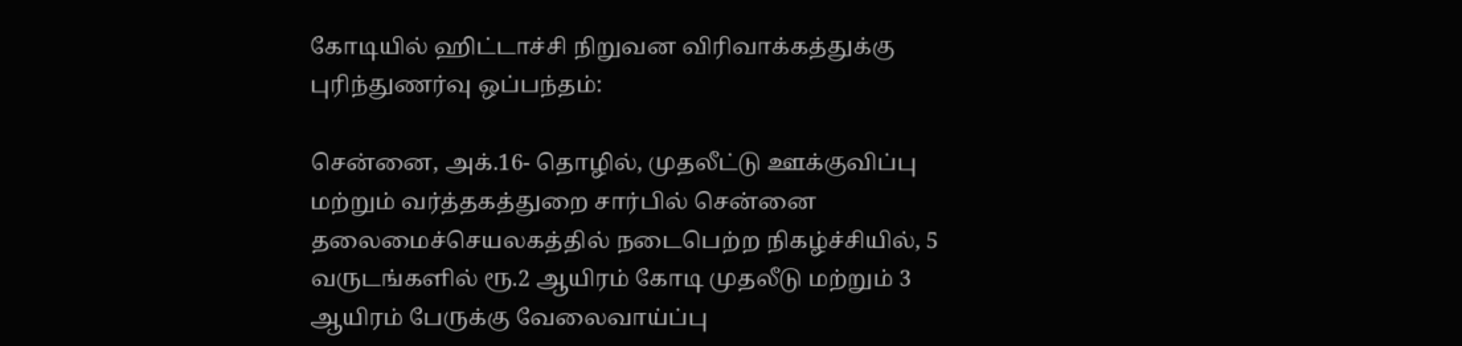கோடியில் ஹிட்டாச்சி நிறுவன விரிவாக்கத்துக்கு புரிந்துணர்வு ஒப்பந்தம்:

சென்னை, அக்.16- தொழில், முதலீட்டு ஊக்குவிப்பு மற்றும் வர்த்தகத்துறை சார்பில் சென்னை தலைமைச்செயலகத்தில் நடைபெற்ற நிகழ்ச்சியில், 5 வருடங்களில் ரூ.2 ஆயிரம் கோடி முதலீடு மற்றும் 3 ஆயிரம் பேருக்கு வேலைவாய்ப்பு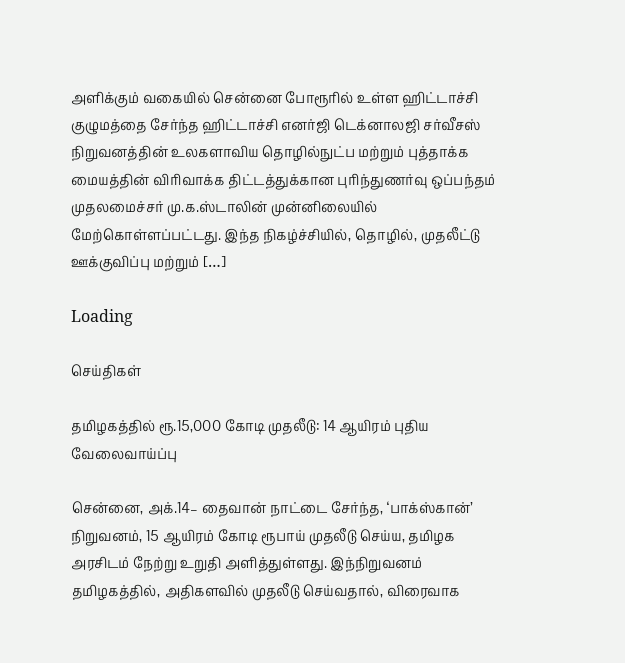அளிக்கும் வகையில் சென்னை போரூரில் உள்ள ஹிட்டாச்சி குழுமத்தை சேர்ந்த ஹிட்டாச்சி எனர்ஜி டெக்னாலஜி சர்வீசஸ் நிறுவனத்தின் உலகளாவிய தொழில்நுட்ப மற்றும் புத்தாக்க மையத்தின் விரிவாக்க திட்டத்துக்கான புரிந்துணர்வு ஒப்பந்தம் முதலமைச்சர் மு.க.ஸ்டாலின் முன்னிலையில் மேற்கொள்ளப்பட்டது. இந்த நிகழ்ச்சியில், தொழில், முதலீட்டு ஊக்குவிப்பு மற்றும் […]

Loading

செய்திகள்

தமிழகத்தில் ரூ.15,000 கோடி முதலீடு: 14 ஆயிரம் புதிய வேலைவாய்ப்பு

சென்னை, அக்.14– தைவான் நாட்டை சேர்ந்த, ‘பாக்ஸ்கான்’ நிறுவனம், 15 ஆயிரம் கோடி ரூபாய் முதலீடு செய்ய, தமிழக அரசிடம் நேற்று உறுதி அளித்துள்ளது. இந்நிறுவனம் தமிழகத்தில், அதிகளவில் முதலீடு செய்வதால், விரைவாக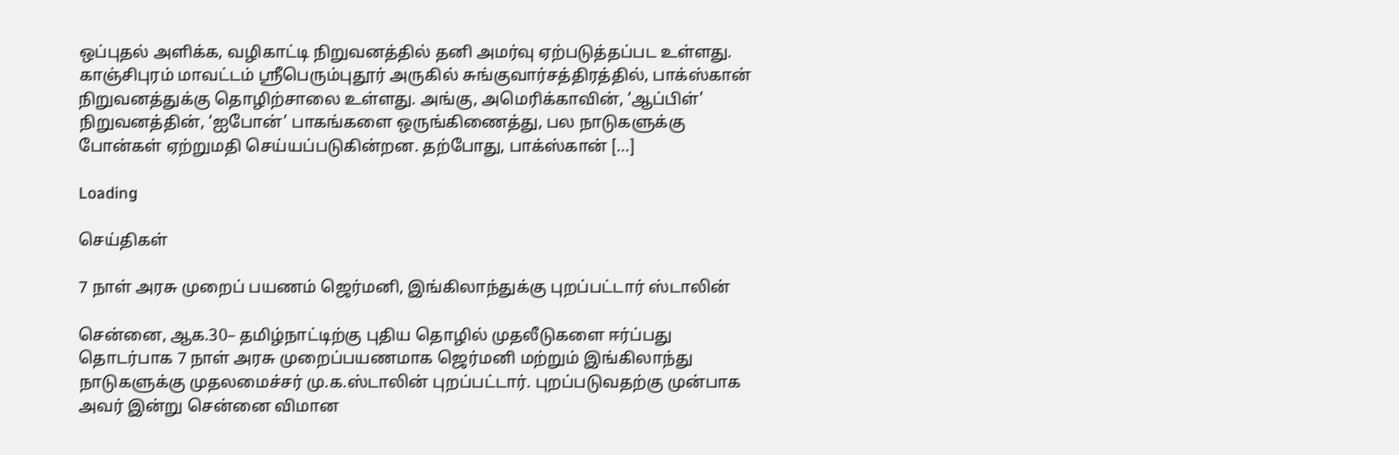ஒப்புதல் அளிக்க, வழிகாட்டி நிறுவனத்தில் தனி அமர்வு ஏற்படுத்தப்பட உள்ளது. காஞ்சிபுரம் மாவட்டம் ஸ்ரீபெரும்புதூர் அருகில் சுங்குவார்சத்திரத்தில், பாக்ஸ்கான் நிறுவனத்துக்கு தொழிற்சாலை உள்ளது. அங்கு, அமெரிக்காவின், ‘ஆப்பிள்’ நிறுவனத்தின், ‘ஐபோன்’ பாகங்களை ஒருங்கிணைத்து, பல நாடுகளுக்கு போன்கள் ஏற்றுமதி செய்யப்படுகின்றன. தற்போது, பாக்ஸ்கான் […]

Loading

செய்திகள்

7 நாள் அரசு முறைப் பயணம் ஜெர்மனி, இங்கிலாந்துக்கு புறப்பட்டார் ஸ்டாலின்

சென்னை, ஆக.30– தமிழ்நாட்டிற்கு புதிய தொழில் முதலீடுகளை ஈர்ப்பது தொடர்பாக 7 நாள் அரசு முறைப்பயணமாக ஜெர்மனி மற்றும் இங்கிலாந்து நாடுகளுக்கு முதலமைச்சர் மு.க.ஸ்டாலின் புறப்பட்டார். புறப்படுவதற்கு முன்பாக அவர் இன்று சென்னை விமான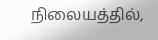நிலையத்தில்,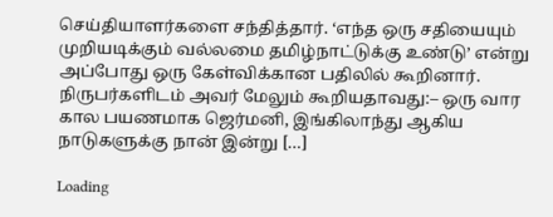செய்தியாளர்களை சந்தித்தார். ‘எந்த ஒரு சதியையும் முறியடிக்கும் வல்லமை தமிழ்நாட்டுக்கு உண்டு’ என்று அப்போது ஒரு கேள்விக்கான பதிலில் கூறினார். நிருபர்களிடம் அவர் மேலும் கூறியதாவது:– ஒரு வார கால பயணமாக ஜெர்மனி, இங்கிலாந்து ஆகிய நாடுகளுக்கு நான் இன்று […]

Loading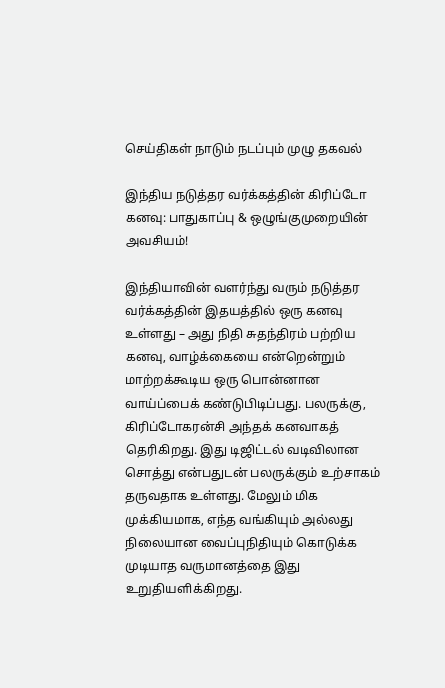செய்திகள் நாடும் நடப்பும் முழு தகவல்

இந்திய நடுத்தர வர்க்கத்தின் கிரிப்டோ கனவு: பாதுகாப்பு & ஒழுங்குமுறையின் அவசியம்!

இந்தியாவின் வளர்ந்து வரும் நடுத்தர வர்க்கத்தின் இதயத்தில் ஒரு கனவு உள்ளது – அது நிதி சுதந்திரம் பற்றிய கனவு, வாழ்க்கையை என்றென்றும் மாற்றக்கூடிய ஒரு பொன்னான வாய்ப்பைக் கண்டுபிடிப்பது. பலருக்கு, கிரிப்டோகரன்சி அந்தக் கனவாகத் தெரிகிறது. இது டிஜிட்டல் வடிவிலான சொத்து என்பதுடன் பலருக்கும் உற்சாகம் தருவதாக உள்ளது. மேலும் மிக முக்கியமாக, எந்த வங்கியும் அல்லது நிலையான வைப்புநிதியும் கொடுக்க முடியாத வருமானத்தை இது உறுதியளிக்கிறது.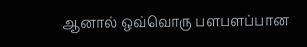ஆனால் ஒவ்வொரு பளபளப்பான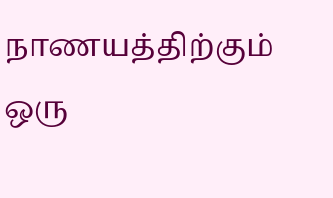நாணயத்திற்கும் ஒரு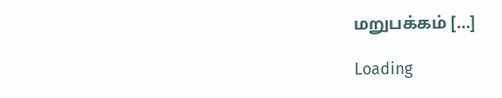மறுபக்கம் […]

Loading